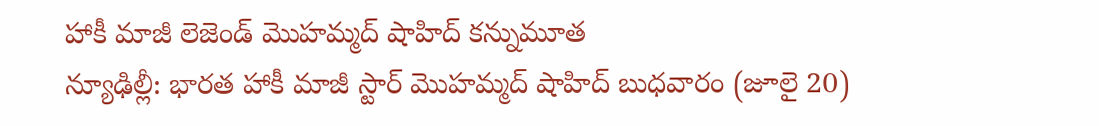హాకీ మాజీ లెజెండ్ మొహమ్మద్ షాహిద్ కన్నుమూత
న్యూఢిల్లీ: భారత హాకీ మాజీ స్టార్ మొహమ్మద్ షాహిద్ బుధవారం (జూలై 20)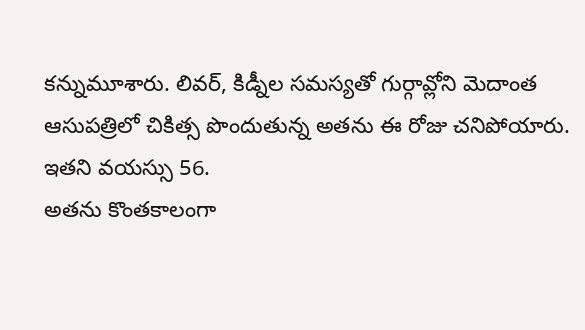కన్నుమూశారు. లివర్, కిడ్నీల సమస్యతో గుర్గావ్లోని మెదాంత ఆసుపత్రిలో చికిత్స పొందుతున్న అతను ఈ రోజు చనిపోయారు. ఇతని వయస్సు 56.
అతను కొంతకాలంగా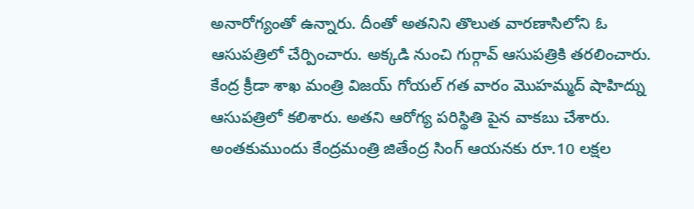అనారోగ్యంతో ఉన్నారు. దీంతో అతనిని తొలుత వారణాసిలోని ఓ ఆసుపత్రిలో చేర్పించారు. అక్కడి నుంచి గుర్గావ్ ఆసుపత్రికి తరలించారు.
కేంద్ర క్రీడా శాఖ మంత్రి విజయ్ గోయల్ గత వారం మొహమ్మద్ షాహిద్ను ఆసుపత్రిలో కలిశారు. అతని ఆరోగ్య పరిస్థితి పైన వాకబు చేశారు. అంతకుముందు కేంద్రమంత్రి జితేంద్ర సింగ్ ఆయనకు రూ.10 లక్షల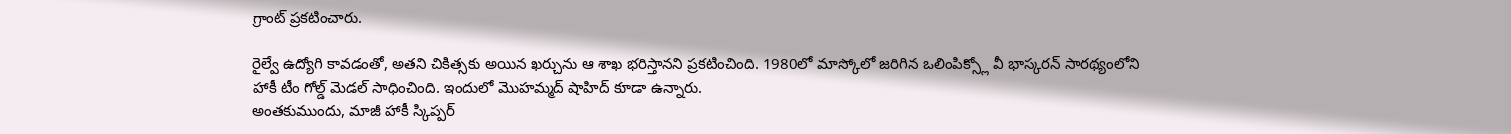గ్రాంట్ ప్రకటించారు.

రైల్వే ఉద్యోగి కావడంతో, అతని చికిత్సకు అయిన ఖర్చును ఆ శాఖ భరిస్తానని ప్రకటించింది. 1980లో మాస్కోలో జరిగిన ఒలింపిక్స్లో వీ భాస్కరన్ సారథ్యంలోని హాకీ టీం గోల్డ్ మెడల్ సాధించింది. ఇందులో మొహమ్మద్ షాహిద్ కూడా ఉన్నారు.
అంతకుముందు, మాజీ హాకీ స్కిప్పర్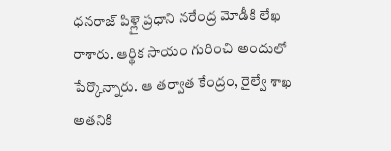ధనరాజ్ పిళ్లై ప్రధాని నరేంద్ర మోడీకి లేఖ రాశారు. ఆర్థిక సాయం గురించి అందులో పేర్కొన్నారు. ఆ తర్వాత కేంద్రం, రైల్వే శాఖ అతనికి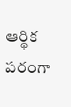ఆర్థిక పరంగా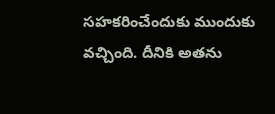సహకరించేందుకు ముందుకు వచ్చింది. దీనికి అతను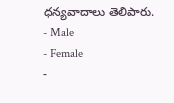ధన్యవాదాలు తెలిపారు.
- Male
- Female
-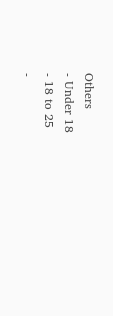Others
- Under 18
- 18 to 25
-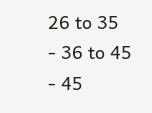26 to 35
- 36 to 45
- 45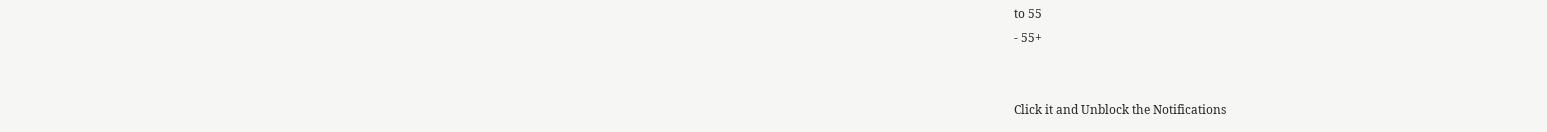to 55
- 55+


Click it and Unblock the Notifications